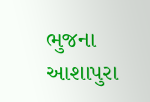ભુજના આશાપુરા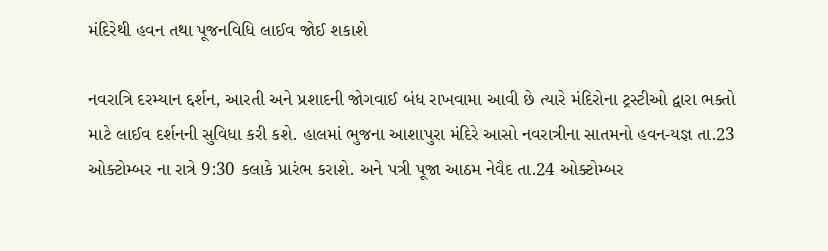મંદિરેથી હવન તથા પૂજનવિધિ લાઈવ જોઈ શકાશે

નવરાત્રિ દરમ્યાન દ્દર્શન, આરતી અને પ્રશાદની જોગવાઈ બંધ રાખવામા આવી છે ત્યારે મંદિરોના ટ્રસ્ટીઓ દ્વારા ભક્તો માટે લાઈવ દર્શનની સુવિધા કરી કશે. હાલમાં ભુજના આશાપુરા મંદિરે આસો નવરાત્રીના સાતમનો હવન-યજ્ઞ તા.23 ઓક્ટોમ્બર ના રાત્રે 9:30 કલાકે પ્રારંભ કરાશે. અને પત્રી પૂજા આઠમ નેવૈદ તા.24 ઓક્ટોમ્બર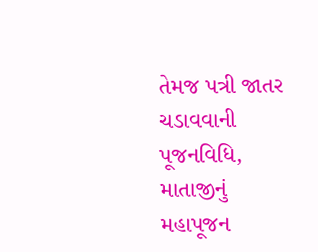તેમજ પત્રી જાતર ચડાવવાની પૂજનવિધિ, માતાજીનું મહાપૂજન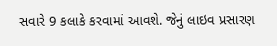સવારે 9 કલાકે કરવામાં આવશે. જેનું લાઇવ પ્રસારણ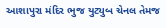આશાપુરા મંદિર ભુજ યુટ્યુબ ચેનલ તેમજ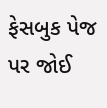ફેસબુક પેજ પર જોઈ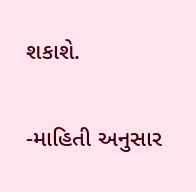શકાશે.

-માહિતી અનુસાર